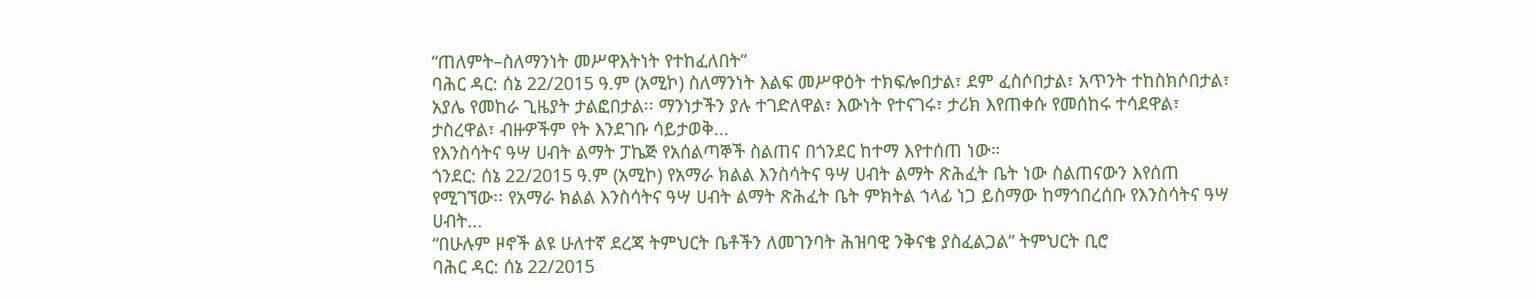“ጠለምት–ስለማንነት መሥዋእትነት የተከፈለበት”
ባሕር ዳር: ሰኔ 22/2015 ዓ.ም (አሚኮ) ስለማንነት እልፍ መሥዋዕት ተክፍሎበታል፣ ደም ፈስሶበታል፣ አጥንት ተከስክሶበታል፣ አያሌ የመከራ ጊዜያት ታልፎበታል፡፡ ማንነታችን ያሉ ተገድለዋል፣ እውነት የተናገሩ፣ ታሪክ እየጠቀሱ የመሰከሩ ተሳደዋል፣ ታስረዋል፣ ብዙዎችም የት እንደገቡ ሳይታወቅ...
የእንስሳትና ዓሣ ሀብት ልማት ፓኬጅ የአሰልጣኞች ስልጠና በጎንደር ከተማ እየተሰጠ ነው።
ጎንደር: ሰኔ 22/2015 ዓ.ም (አሚኮ) የአማራ ክልል እንስሳትና ዓሣ ሀብት ልማት ጽሕፈት ቤት ነው ስልጠናውን እየሰጠ የሚገኘው፡፡ የአማራ ክልል እንስሳትና ዓሣ ሀብት ልማት ጽሕፈት ቤት ምክትል ኀላፊ ነጋ ይስማው ከማኅበረሰቡ የእንስሳትና ዓሣ ሀብት...
“በሁሉም ዞኖች ልዩ ሁለተኛ ደረጃ ትምህርት ቤቶችን ለመገንባት ሕዝባዊ ንቅናቄ ያስፈልጋል” ትምህርት ቢሮ
ባሕር ዳር: ሰኔ 22/2015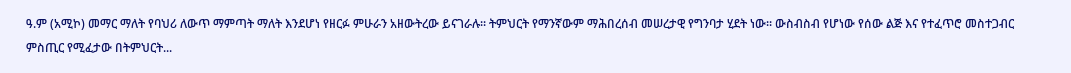ዓ.ም (አሚኮ) መማር ማለት የባህሪ ለውጥ ማምጣት ማለት እንደሆነ የዘርፉ ምሁራን አዘውትረው ይናገራሉ፡፡ ትምህርት የማንኛውም ማሕበረሰብ መሠረታዊ የግንባታ ሂደት ነው፡፡ ውስብስብ የሆነው የሰው ልጅ እና የተፈጥሮ መስተጋብር ምስጢር የሚፈታው በትምህርት...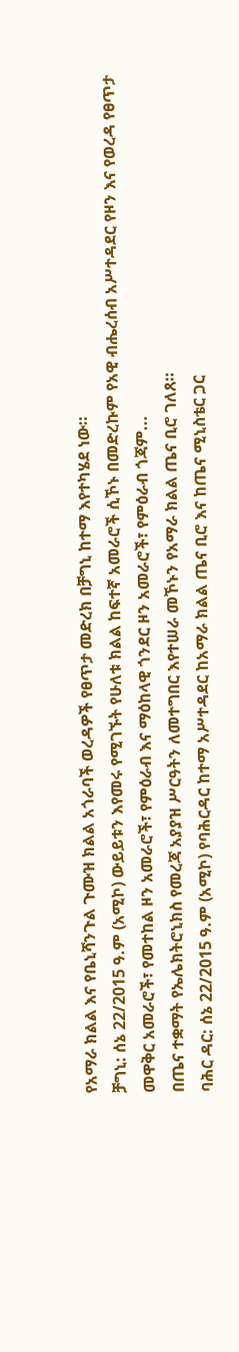የአማራ ክልል እና የቤኒሻንጉል ጉሙዝ ክልል አጎራባች ወረዳዎች የፀጥታ መድረክ በቻግኒ ከተማ እየተካሄደ ነው።
ቻግኒ: ሰኔ 22/2015 ዓ.ም (አሚኮ) ውይይቱን እየመሩ የሚገኙት የሁለቱ ክልል ከፍተኛ አመራሮች ሲኾኑ በመድረኩም የአዊ ብሔረሰብ አሥተዳደር የዞን እና የወረዳ የፀጥታ መዋቅር አመራሮች፣ የመተከል ዞን አመራሮች፣ የምዕራብ እና ማዕከላዊ ጎንደር ዞን አመራሮች፣ የምዕራብ ጎጃም...
በጤና ተቋማት የኤሌክትሮኒክስ የመረጃ አያያዝ ሥርዓትን ለመተግበር እየተሠራ መኾኑን የአማራ ክልል ጤና ቢሮ ገለጸ።
ባሕር ዳር: ሰኔ 22/2015 ዓ.ም (አሚኮ) የባሕርዳር ከተማ አሥተዳደር ከአማራ ክልል ጤና ቢሮ እና ከጤና ሚኒስቴር ጋር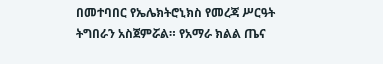በመተባበር የኤሌክትሮኒክስ የመረጃ ሥርዓት ትግበራን አስጀምሯል። የአማራ ክልል ጤና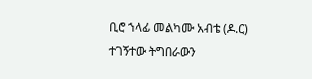ቢሮ ኀላፊ መልካሙ አብቴ (ዶ.ር) ተገኝተው ትግበራውን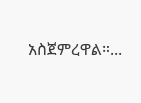አስጀምረዋል።...